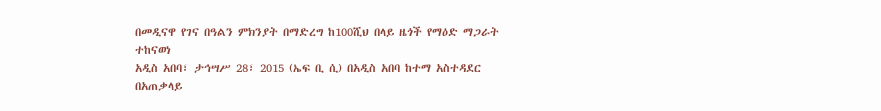በመዲናዋ የገና በዓልን ምክንያት በማድረግ ከ100ሺህ በላይ ዜጎች የማዕድ ማጋራት ተከናወነ
አዲስ አበባ፣ ታኅሣሥ 28፣ 2015 (ኤፍ ቢ ሲ) በአዲስ አበባ ከተማ አስተዳደር በአጠቃላይ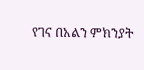የገና በአልን ምክንያት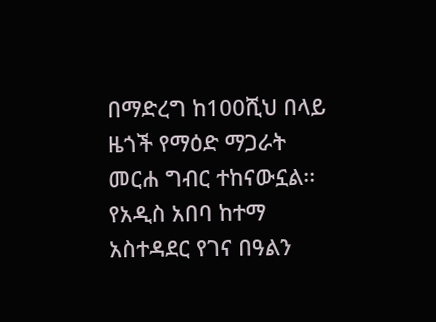በማድረግ ከ100ሺህ በላይ ዜጎች የማዕድ ማጋራት መርሐ ግብር ተከናውኗል፡፡
የአዲስ አበባ ከተማ አስተዳደር የገና በዓልን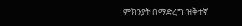ምክንያት በማድረግ ዝቅተኛ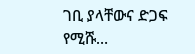ገቢ ያላቸውና ድጋፍ የሚሹ…